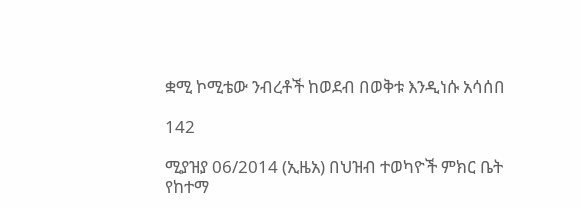ቋሚ ኮሚቴው ንብረቶች ከወደብ በወቅቱ እንዲነሱ አሳሰበ

142

ሚያዝያ 06/2014 (ኢዜአ) በህዝብ ተወካዮች ምክር ቤት የከተማ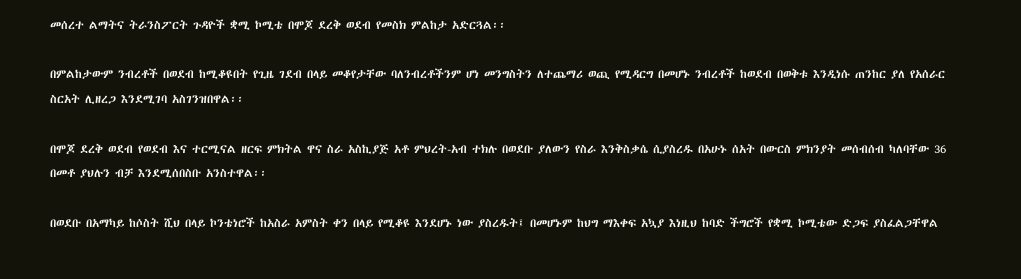መሰረተ ልማትና ትራንስፖርት ጉዳዮች ቋሚ ኮሚቴ በሞጆ ደረቅ ወደብ የመስክ ምልከታ አድርጓል፡፡

በምልከታውም ንብረቶች በወደብ ከሚቆዩበት የጊዜ ገደብ በላይ መቆየታቸው ባለንብረቶችንም ሆነ መንግስትን ለተጨማሪ ወጪ የሚዳርግ በመሆኑ ንብረቶች ከወደብ በወቅቱ እንዲነሱ ጠንከር ያለ የአሰራር ስርአት ሊዘረጋ እንደሚገባ አስገንዝበዋል፡፡

በሞጆ ደረቅ ወደብ የወደብ እና ተርሚናል ዘርፍ ምክትል ዋና ስራ አስኪያጅ አቶ ምህረት-አብ ተክሉ በወደቡ ያለውን የስራ እንቅስቃሴ ሲያስረዱ በአሁኑ ሰአት በውርስ ምክንያት መሰብሰብ ካለባቸው 36 በመቶ ያህሉን ብቻ እንደሚሰበስቡ አንስተዋል፡፡

በወደቡ በአማካይ ከሶስት ሺህ በላይ ኮንቴነሮች ከአስራ አምስት ቀን በላይ የሚቆዩ እንደሆኑ ነው ያስረዱት፤ በመሆኑም ከህግ ማእቀፍ አኳያ እነዚህ ከባድ ችግሮች የቋሚ ኮሚቴው ድጋፍ ያስፈልጋቸዋል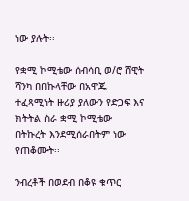ነው ያሉት፡፡

የቋሚ ኮሚቴው ሰብሳቢ ወ/ሮ ሸዊት ሻንካ በበኩላቸው በአዋጁ ተፈጻሚነት ዙሪያ ያለውን የድጋፍ እና ክትትል ስራ ቋሚ ኮሚቴው በትኩረት እንደሚሰራበትም ነው የጠቆሙት፡፡

ንብረቶች በወደብ በቆዩ ቁጥር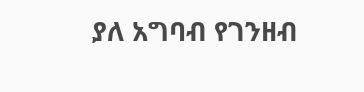ያለ አግባብ የገንዘብ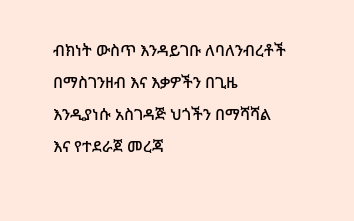ብክነት ውስጥ እንዳይገቡ ለባለንብረቶች በማስገንዘብ እና እቃዎችን በጊዜ እንዲያነሱ አስገዳጅ ህጎችን በማሻሻል እና የተደራጀ መረጃ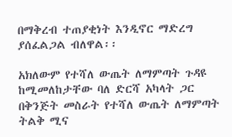በማቅረብ ተጠያቂነት እንዲኖር ማድረግ ያሰፈልጋል ብለዋል፡፡

አክለውም የተሻለ ውጤት ለማምጣት ጉዳዩ ከሚመለከታቸው ባለ ድርሻ አካላት ጋር በቅንጅት መስራት የተሻለ ውጤት ለማምጣት ትልቅ ሚና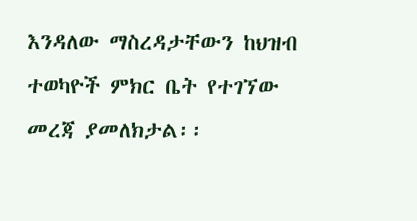እንዳለው ማስረዳታቸውን ከህዝብ ተወካዮች ምክር ቤት የተገኘው መረጃ ያመለክታል፡፡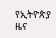የኢትዮጵያ ዜና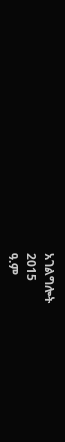አገልግሎት
2015
ዓ.ም